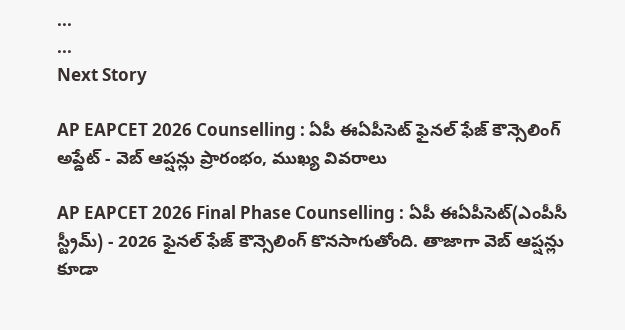...
...
Next Story

AP EAPCET 2026 Counselling : ఏపీ ఈఏపీసెట్ ఫైనల్ ఫేజ్ కౌన్సెలింగ్ అప్డేట్ - వెబ్ ఆప్షన్లు ప్రారంభం, ముఖ్య వివరాలు

AP EAPCET 2026 Final Phase Counselling : ఏపీ ఈఏపీసెట్(ఎంపీసీ స్ట్రీమ్) - 2026 ఫైనల్ ఫేజ్ కౌన్సెలింగ్ కొనసాగుతోంది. తాజాగా వెబ్ ఆప్షన్లు కూడా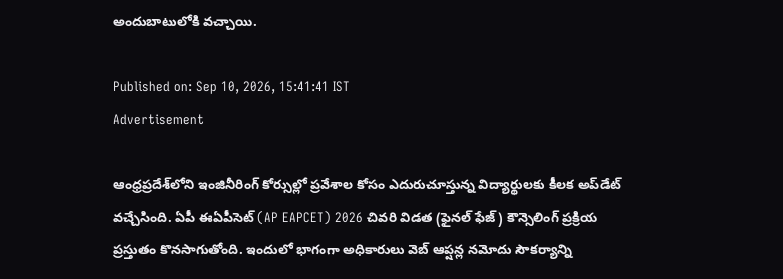అందుబాటులోకి వచ్చాయి.

Published on: Sep 10, 2026, 15:41:41 IST
Advertisement

ఆంధ్రప్రదేశ్‌లోని ఇంజినీరింగ్ కోర్సుల్లో ప్రవేశాల కోసం ఎదురుచూస్తున్న విద్యార్థులకు కీలక అప్‌డేట్ వచ్చేసింది. ఏపీ ఈఏపీసెట్ (AP EAPCET) 2026 చివరి విడత (ఫైనల్ ఫేజ్) కౌన్సెలింగ్ ప్రక్రియ ప్రస్తుతం కొనసాగుతోంది. ఇందులో భాగంగా అధికారులు వెబ్ ఆప్షన్ల నమోదు సౌకర్యాన్ని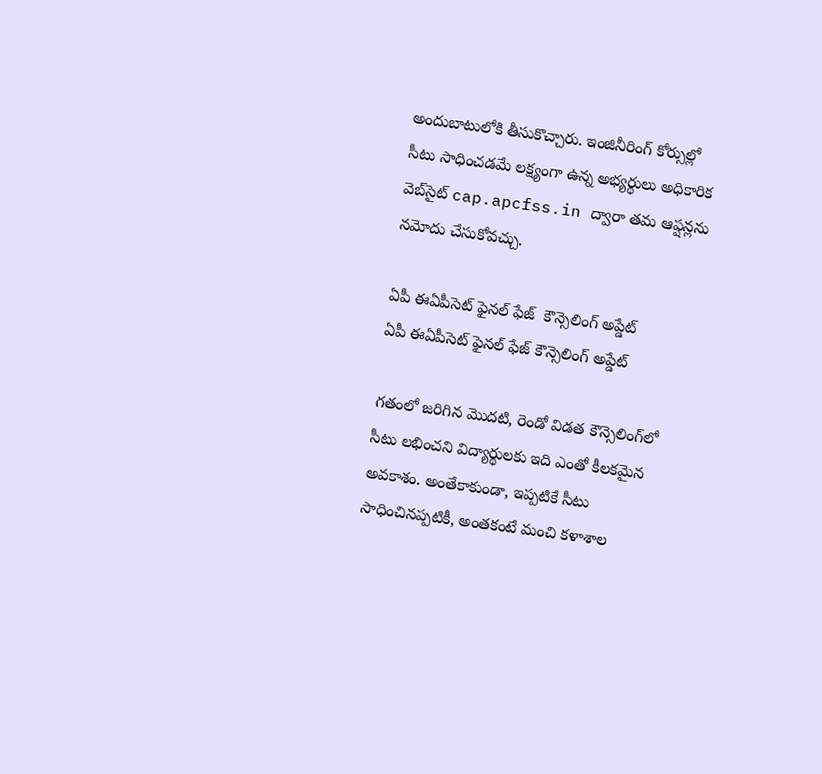అందుబాటులోకి తీసుకొచ్చారు. ఇంజినీరింగ్ కోర్సుల్లో సీటు సాధించడమే లక్ష్యంగా ఉన్న అభ్యర్థులు అధికారిక వెబ్‌సైట్ cap.apcfss.in ద్వారా తమ ఆప్షన్లను నమోదు చేసుకోవచ్చు.

ఏపీ ఈఏపీసెట్ ఫైనల్ ఫేజ్  కౌన్సెలింగ్ అప్డేట్
ఏపీ ఈఏపీసెట్ ఫైనల్ ఫేజ్ కౌన్సెలింగ్ అప్డేట్

గతంలో జరిగిన మొదటి, రెండో విడత కౌన్సెలింగ్‌లో సీటు లభించని విద్యార్థులకు ఇది ఎంతో కీలకమైన అవకాశం. అంతేకాకుండా, ఇప్పటికే సీటు సాధించినప్పటికీ, అంతకంటే మంచి కళాశాల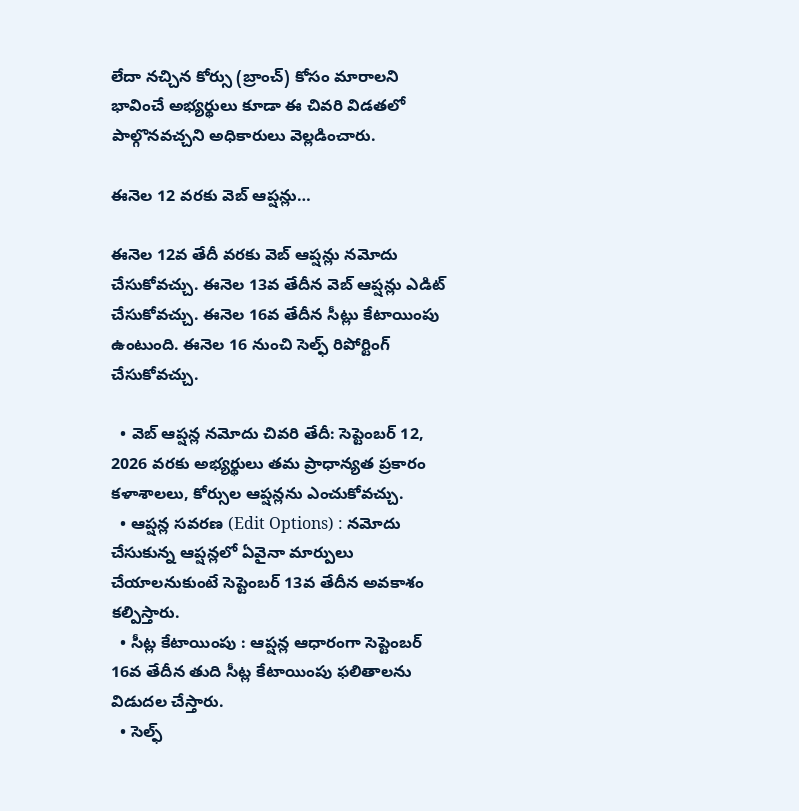లేదా నచ్చిన కోర్సు (బ్రాంచ్) కోసం మారాలని భావించే అభ్యర్థులు కూడా ఈ చివరి విడతలో పాల్గొనవచ్చని అధికారులు వెల్లడించారు.

ఈనెల 12 వరకు వెబ్ ఆప్షన్లు…

ఈనెల 12వ తేదీ వరకు వెబ్ ఆప్షన్లు నమోదు చేసుకోవచ్చు. ఈనెల 13వ తేదీన వెబ్ ఆప్షన్లు ఎడిట్ చేసుకోవచ్చు. ఈనెల 16వ తేదీన సీట్లు కేటాయింపు ఉంటుంది. ఈనెల 16 నుంచి సెల్ఫ్ రిపోర్టింగ్ చేసుకోవచ్చు.

  • వెబ్ ఆప్షన్ల నమోదు చివరి తేదీ: సెప్టెంబర్ 12, 2026 వరకు అభ్యర్థులు తమ ప్రాధాన్యత ప్రకారం కళాశాలలు, కోర్సుల ఆప్షన్లను ఎంచుకోవచ్చు.
  • ఆప్షన్ల సవరణ (Edit Options) : నమోదు చేసుకున్న ఆప్షన్లలో ఏవైనా మార్పులు చేయాలనుకుంటే సెప్టెంబర్ 13వ తేదీన అవకాశం కల్పిస్తారు.
  • సీట్ల కేటాయింపు : ఆప్షన్ల ఆధారంగా సెప్టెంబర్ 16వ తేదీన తుది సీట్ల కేటాయింపు ఫలితాలను విడుదల చేస్తారు.
  • సెల్ఫ్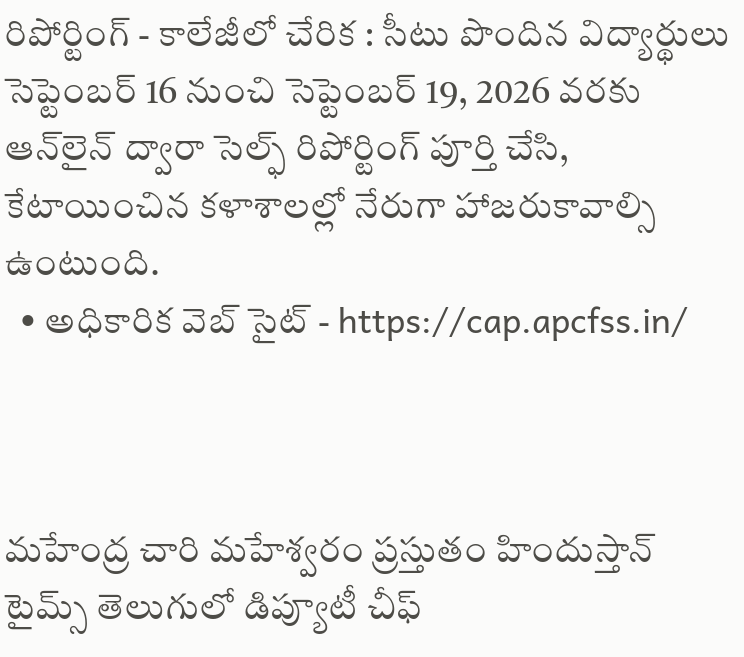రిపోర్టింగ్ - కాలేజీలో చేరిక : సీటు పొందిన విద్యార్థులు సెప్టెంబర్ 16 నుంచి సెప్టెంబర్ 19, 2026 వరకు ఆన్‌లైన్ ద్వారా సెల్ఫ్ రిపోర్టింగ్ పూర్తి చేసి, కేటాయించిన కళాశాలల్లో నేరుగా హాజరుకావాల్సి ఉంటుంది.
  • అధికారిక వెబ్ సైట్ - https://cap.apcfss.in/



మహేంద్ర చారి మహేశ్వరం ప్రస్తుతం హిందుస్తాన్ టైమ్స్ తెలుగులో డిప్యూటీ చీఫ్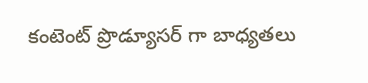కంటెంట్ ప్రొడ్యూసర్ గా బాధ్యతలు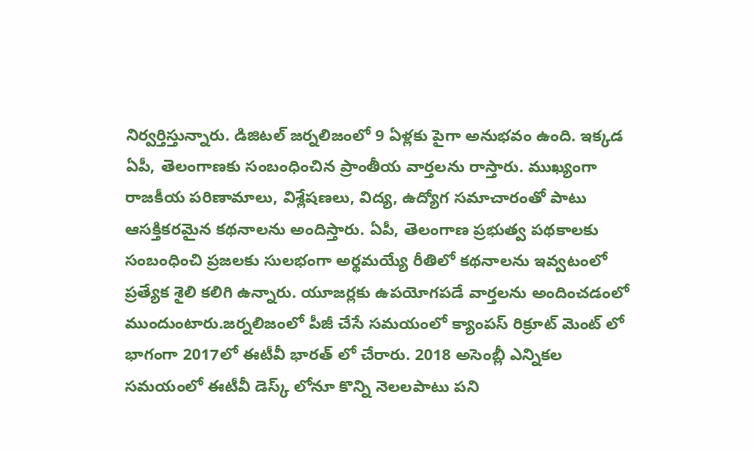నిర్వర్తిస్తున్నారు. డిజిటల్ జర్నలిజంలో 9 ఏళ్లకు పైగా అనుభవం ఉంది. ఇక్కడ ఏపీ, తెలంగాణకు సంబంధించిన ప్రాంతీయ వార్తలను రాస్తారు. ముఖ్యంగా రాజకీయ పరిణామాలు, విశ్లేషణలు, విద్య, ఉద్యోగ సమాచారంతో పాటు ఆసక్తికరమైన కథనాలను అందిస్తారు. ఏపీ, తెలంగాణ ప్రభుత్వ పథకాలకు సంబంధించి ప్రజలకు సులభంగా అర్థమయ్యే రీతిలో కథనాలను ఇవ్వటంలో ప్రత్యేక శైలి కలిగి ఉన్నారు. యూజర్లకు ఉపయోగపడే వార్తలను అందించడంలో ముందుంటారు.జర్నలిజంలో పీజీ చేసే సమయంలో క్యాంపస్ రిక్రూట్ మెంట్ లో భాగంగా 2017లో ఈటీవీ భారత్ లో చేరారు. 2018 అసెంబ్లీ ఎన్నికల సమయంలో ఈటీవీ డెస్క్ లోనూ కొన్ని నెలలపాటు పని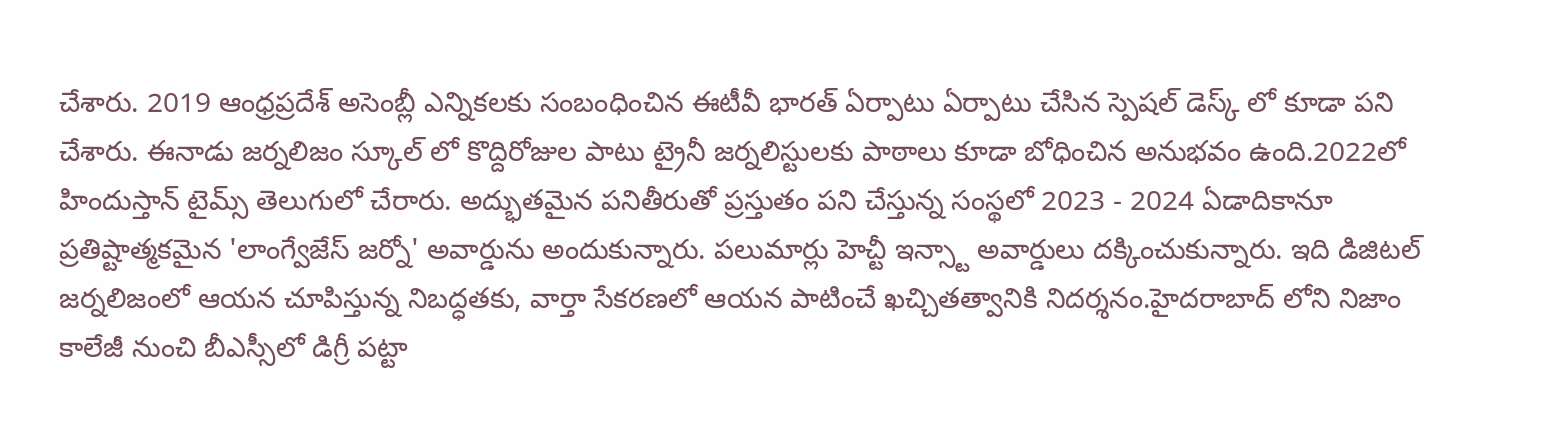చేశారు. 2019 ఆంధ్రప్రదేశ్ అసెంబ్లీ ఎన్నికలకు సంబంధించిన ఈటీవీ భారత్ ఏర్పాటు ఏర్పాటు చేసిన స్పెషల్ డెస్క్ లో కూడా పని చేశారు. ఈనాడు జర్నలిజం స్కూల్ లో కొద్దిరోజుల పాటు ట్రైనీ జర్నలిస్టులకు పాఠాలు కూడా బోధించిన అనుభవం ఉంది.2022లో హిందుస్తాన్ టైమ్స్ తెలుగులో చేరారు. అద్భుతమైన పనితీరుతో ప్రస్తుతం పని చేస్తున్న సంస్థలో 2023 - 2024 ఏడాదికానూ ప్రతిష్టాత్మకమైన 'లాంగ్వేజేస్ జర్నో' అవార్డును అందుకున్నారు. పలుమార్లు హెచ్టీ ఇన్స్టా అవార్డులు దక్కించుకున్నారు. ఇది డిజిటల్ జర్నలిజంలో ఆయన చూపిస్తున్న నిబద్ధతకు, వార్తా సేకరణలో ఆయన పాటించే ఖచ్చితత్వానికి నిదర్శనం.హైదరాబాద్ లోని నిజాం కాలేజీ నుంచి బీఎస్సీలో డిగ్రీ పట్టా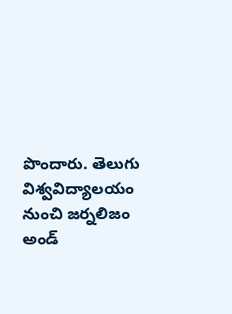పొందారు. తెలుగు విశ్వవిద్యాలయం నుంచి జర్నలిజం అండ్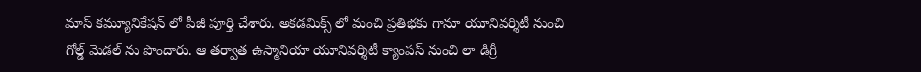మాస్ కమ్యూనికేషన్ లో పీజీ పూర్తి చేశారు. అకడమిక్స్ లో మంచి ప్రతిభకు గానూ యూనివర్శిటీ నుంచి గోల్డ్ మెడల్ ను పొందారు. ఆ తర్వాత ఉస్మానియా యూనివర్శిటీ క్యాంపస్ నుంచి లా డిగ్రీ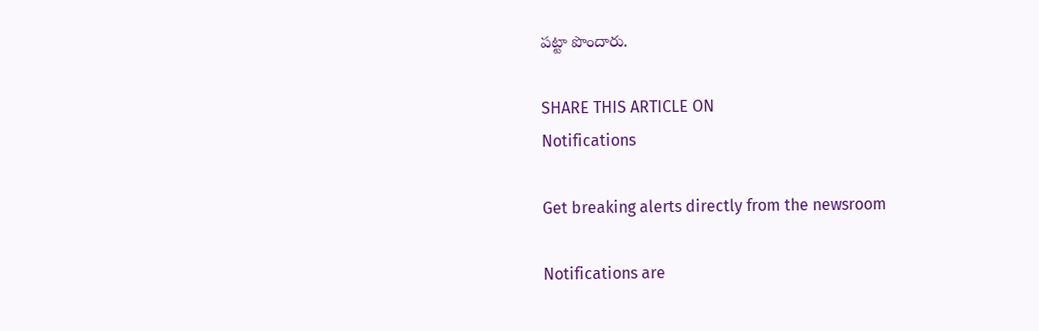పట్టా పొందారు.

SHARE THIS ARTICLE ON
Notifications

Get breaking alerts directly from the newsroom

Notifications are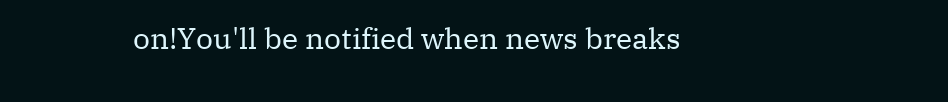on!You'll be notified when news breaks